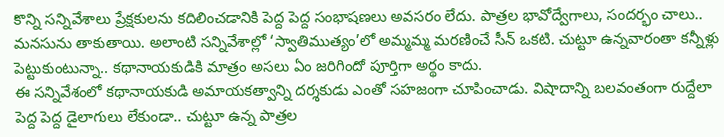కొన్ని సన్నివేశాలు ప్రేక్షకులను కదిలించడానికి పెద్ద పెద్ద సంభాషణలు అవసరం లేదు. పాత్రల భావోద్వేగాలు, సందర్భం చాలు.. మనసును తాకుతాయి. అలాంటి సన్నివేశాల్లో ‘స్వాతిముత్యం’లో అమ్మమ్మ మరణించే సీన్ ఒకటి. చుట్టూ ఉన్నవారంతా కన్నీళ్లు పెట్టుకుంటున్నా.. కథానాయకుడికి మాత్రం అసలు ఏం జరిగిందో పూర్తిగా అర్థం కాదు.
ఈ సన్నివేశంలో కథానాయకుడి అమాయకత్వాన్ని దర్శకుడు ఎంతో సహజంగా చూపించాడు. విషాదాన్ని బలవంతంగా రుద్దేలా పెద్ద పెద్ద డైలాగులు లేకుండా.. చుట్టూ ఉన్న పాత్రల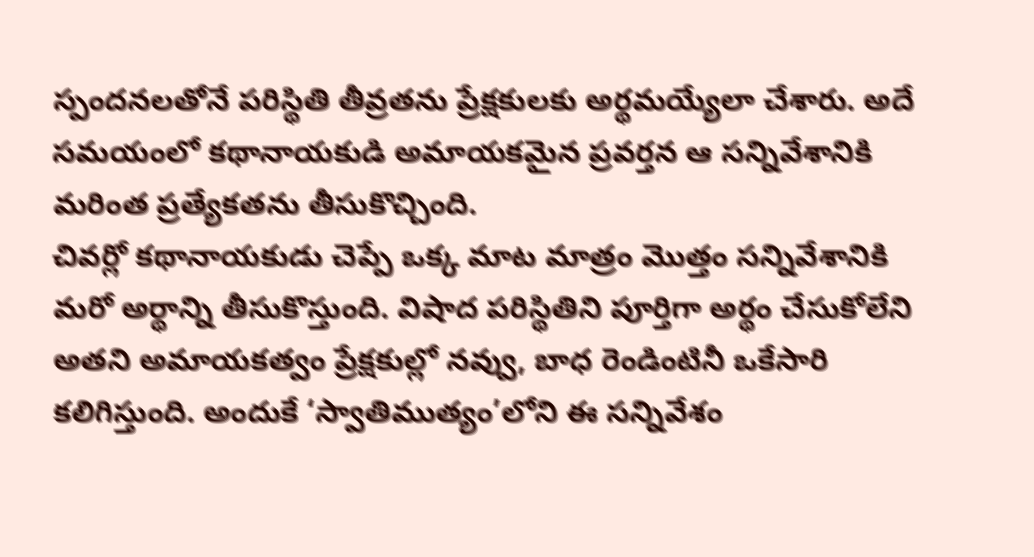స్పందనలతోనే పరిస్థితి తీవ్రతను ప్రేక్షకులకు అర్థమయ్యేలా చేశారు. అదే సమయంలో కథానాయకుడి అమాయకమైన ప్రవర్తన ఆ సన్నివేశానికి మరింత ప్రత్యేకతను తీసుకొచ్చింది.
చివర్లో కథానాయకుడు చెప్పే ఒక్క మాట మాత్రం మొత్తం సన్నివేశానికి మరో అర్థాన్ని తీసుకొస్తుంది. విషాద పరిస్థితిని పూర్తిగా అర్థం చేసుకోలేని అతని అమాయకత్వం ప్రేక్షకుల్లో నవ్వు, బాధ రెండింటినీ ఒకేసారి కలిగిస్తుంది. అందుకే ‘స్వాతిముత్యం’లోని ఈ సన్నివేశం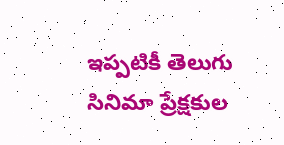ఇప్పటికీ తెలుగు సినిమా ప్రేక్షకుల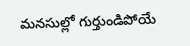మనసుల్లో గుర్తుండిపోయే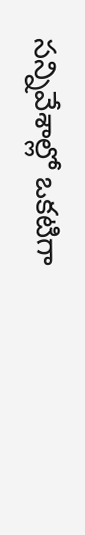సన్నివేశాల్లో ఒకటిగా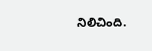నిలిచింది.